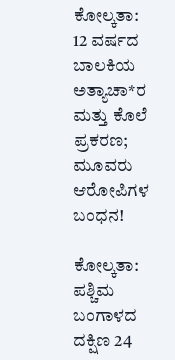ಕೋಲ್ಕತಾ: 12 ವರ್ಷದ ಬಾಲಕಿಯ ಅತ್ಯಾಚಾ*ರ ಮತ್ತು ಕೊಲೆ ಪ್ರಕರಣ; ಮೂವರು ಆರೋಪಿಗಳ ಬಂಧನ!

ಕೋಲ್ಕತಾ: ಪಶ್ಚಿಮ ಬಂಗಾಳದ ದಕ್ಷಿಣ 24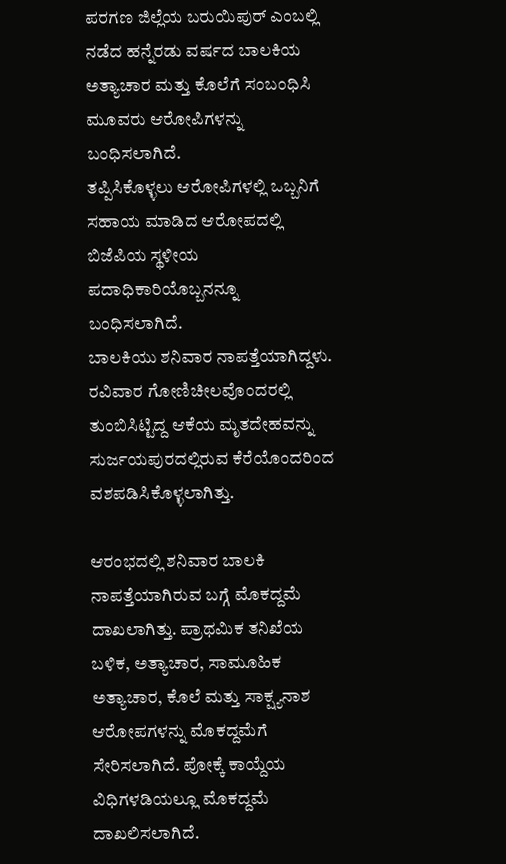ಪರಗಣ ಜಿಲ್ಲೆಯ ಬರುಯಿಪುರ್ ಎಂಬಲ್ಲಿ ನಡೆದ ಹನ್ನೆರಡು ವರ್ಷದ ಬಾಲಕಿಯ ಅತ್ಯಾಚಾರ ಮತ್ತು ಕೊಲೆಗೆ ಸಂಬಂಧಿಸಿ ಮೂವರು ಆರೋಪಿಗಳನ್ನು ಬಂಧಿಸಲಾಗಿದೆ.
ತಪ್ಪಿಸಿಕೊಳ್ಳಲು ಆರೋಪಿಗಳಲ್ಲಿ ಒಬ್ಬನಿಗೆ ಸಹಾಯ ಮಾಡಿದ ಆರೋಪದಲ್ಲಿ ಬಿಜೆಪಿಯ ಸ್ಥಳೀಯ ಪದಾಧಿಕಾರಿಯೊಬ್ಬನನ್ನೂ ಬಂಧಿಸಲಾಗಿದೆ.
ಬಾಲಕಿಯು ಶನಿವಾರ ನಾಪತ್ತೆಯಾಗಿದ್ದಳು. ರವಿವಾರ ಗೋಣಿಚೀಲವೊಂದರಲ್ಲಿ ತುಂಬಿಸಿಟ್ಟಿದ್ದ ಆಕೆಯ ಮೃತದೇಹವನ್ನು ಸುರ್ಜಯಪುರದಲ್ಲಿರುವ ಕೆರೆಯೊಂದರಿಂದ ವಶಪಡಿಸಿಕೊಳ್ಳಲಾಗಿತ್ತು.

ಆರಂಭದಲ್ಲಿ ಶನಿವಾರ ಬಾಲಕಿ ನಾಪತ್ತೆಯಾಗಿರುವ ಬಗ್ಗೆ ಮೊಕದ್ದಮೆ ದಾಖಲಾಗಿತ್ತು. ಪ್ರಾಥಮಿಕ ತನಿಖೆಯ ಬಳಿಕ, ಅತ್ಯಾಚಾರ, ಸಾಮೂಹಿಕ ಅತ್ಯಾಚಾರ, ಕೊಲೆ ಮತ್ತು ಸಾಕ್ಷ್ಯನಾಶ ಆರೋಪಗಳನ್ನು ಮೊಕದ್ದಮೆಗೆ ಸೇರಿಸಲಾಗಿದೆ. ಪೋಕ್ಕೆ ಕಾಯ್ದೆಯ ವಿಧಿಗಳಡಿಯಲ್ಲೂ ಮೊಕದ್ದಮೆ ದಾಖಲಿಸಲಾಗಿದೆ.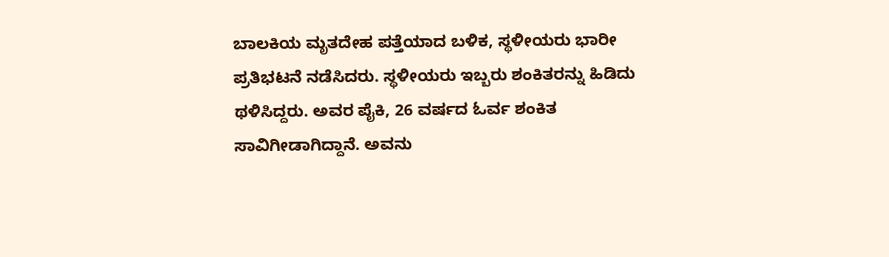ಬಾಲಕಿಯ ಮೃತದೇಹ ಪತ್ತೆಯಾದ ಬಳಿಕ, ಸ್ಥಳೀಯರು ಭಾರೀ ಪ್ರತಿಭಟನೆ ನಡೆಸಿದರು. ಸ್ಥಳೀಯರು ಇಬ್ಬರು ಶಂಕಿತರನ್ನು ಹಿಡಿದು ಥಳಿಸಿದ್ದರು. ಅವರ ಪೈಕಿ, 26 ವರ್ಷದ ಓರ್ವ ಶಂಕಿತ ಸಾವಿಗೀಡಾಗಿದ್ದಾನೆ. ಅವನು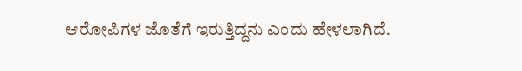ಆರೋಪಿಗಳ ಜೊತೆಗೆ ಇರುತ್ತಿದ್ದನು ಎಂದು ಹೇಳಲಾಗಿದೆ.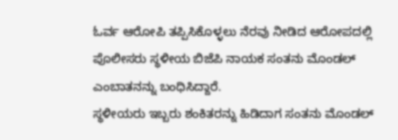ಓರ್ವ ಆರೋಪಿ ತಪ್ಪಿಸಿಕೊಳ್ಳಲು ನೆರವು ನೀಡಿದ ಆರೋಪದಲ್ಲಿ ಪೊಲೀಸರು ಸ್ಥಳೀಯ ಬಿಜೆಪಿ ನಾಯಕ ಸಂತನು ಮೊಂಡಲ್ ಎಂಬಾತನನ್ನು ಬಂಧಿಸಿದ್ದಾರೆ.
ಸ್ಥಳೀಯರು ಇಬ್ಬರು ಶಂಕಿತರನ್ನು ಹಿಡಿದಾಗ ಸಂತನು ಮೊಂಡಲ್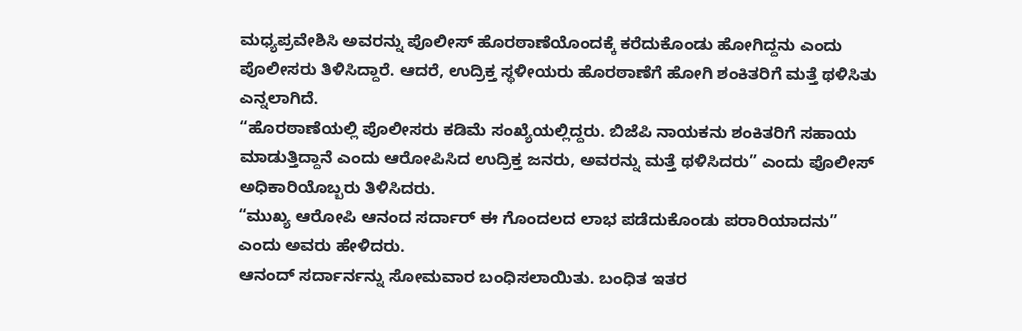ಮಧ್ಯಪ್ರವೇಶಿಸಿ ಅವರನ್ನು ಪೊಲೀಸ್ ಹೊರಠಾಣೆಯೊಂದಕ್ಕೆ ಕರೆದುಕೊಂಡು ಹೋಗಿದ್ದನು ಎಂದು ಪೊಲೀಸರು ತಿಳಿಸಿದ್ದಾರೆ. ಆದರೆ, ಉದ್ರಿಕ್ತ ಸ್ಥಳೀಯರು ಹೊರಠಾಣೆಗೆ ಹೋಗಿ ಶಂಕಿತರಿಗೆ ಮತ್ತೆ ಥಳಿಸಿತು ಎನ್ನಲಾಗಿದೆ.
“ಹೊರಠಾಣೆಯಲ್ಲಿ ಪೊಲೀಸರು ಕಡಿಮೆ ಸಂಖ್ಯೆಯಲ್ಲಿದ್ದರು. ಬಿಜೆಪಿ ನಾಯಕನು ಶಂಕಿತರಿಗೆ ಸಹಾಯ ಮಾಡುತ್ತಿದ್ದಾನೆ ಎಂದು ಆರೋಪಿಸಿದ ಉದ್ರಿಕ್ತ ಜನರು, ಅವರನ್ನು ಮತ್ತೆ ಥಳಿಸಿದರು” ಎಂದು ಪೊಲೀಸ್ ಅಧಿಕಾರಿಯೊಬ್ಬರು ತಿಳಿಸಿದರು.
“ಮುಖ್ಯ ಆರೋಪಿ ಆನಂದ ಸರ್ದಾರ್ ಈ ಗೊಂದಲದ ಲಾಭ ಪಡೆದುಕೊಂಡು ಪರಾರಿಯಾದನು” ಎಂದು ಅವರು ಹೇಳಿದರು.
ಆನಂದ್ ಸರ್ದಾರ್ನನ್ನು ಸೋಮವಾರ ಬಂಧಿಸಲಾಯಿತು. ಬಂಧಿತ ಇತರ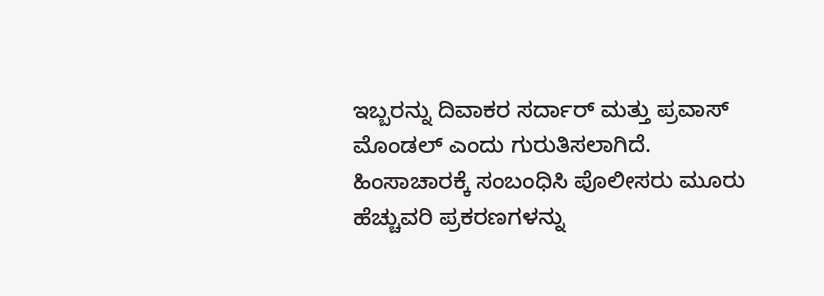ಇಬ್ಬರನ್ನು ದಿವಾಕರ ಸರ್ದಾರ್ ಮತ್ತು ಪ್ರವಾಸ್ ಮೊಂಡಲ್ ಎಂದು ಗುರುತಿಸಲಾಗಿದೆ.
ಹಿಂಸಾಚಾರಕ್ಕೆ ಸಂಬಂಧಿಸಿ ಪೊಲೀಸರು ಮೂರು ಹೆಚ್ಚುವರಿ ಪ್ರಕರಣಗಳನ್ನು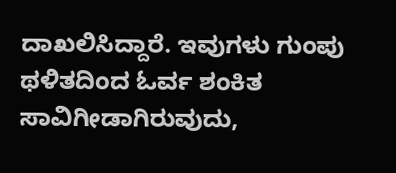ದಾಖಲಿಸಿದ್ದಾರೆ. ಇವುಗಳು ಗುಂಪು ಥಳಿತದಿಂದ ಓರ್ವ ಶಂಕಿತ ಸಾವಿಗೀಡಾಗಿರುವುದು,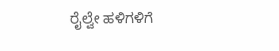ರೈಲ್ವೇ ಹಳಿಗಳಿಗೆ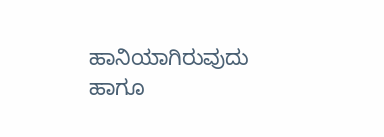ಹಾನಿಯಾಗಿರುವುದು ಹಾಗೂ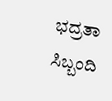ಭದ್ರತಾ ಸಿಬ್ಬಂದಿ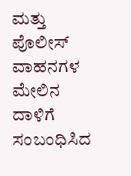ಮತ್ತು ಪೊಲೀಸ್ ವಾಹನಗಳ ಮೇಲಿನ ದಾಳಿಗೆ ಸಂಬಂಧಿಸಿದ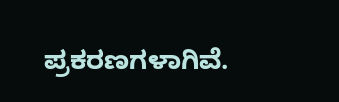ಪ್ರಕರಣಗಳಾಗಿವೆ.